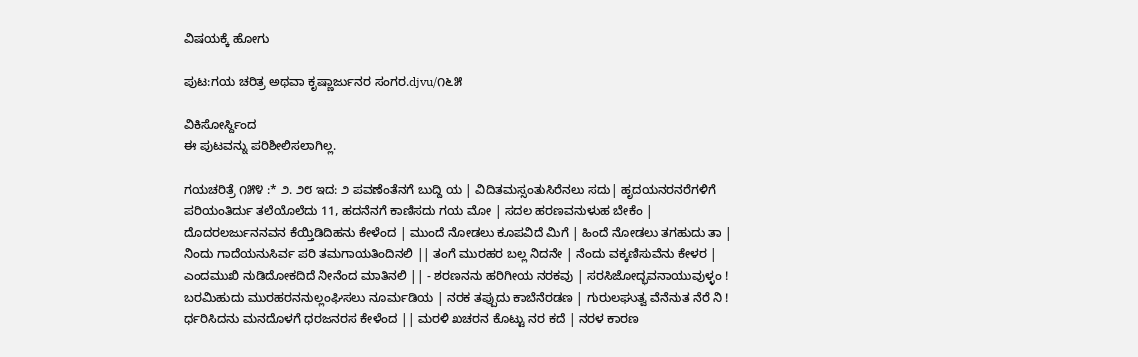ವಿಷಯಕ್ಕೆ ಹೋಗು

ಪುಟ:ಗಯ ಚರಿತ್ರ ಅಥವಾ ಕೃಷ್ಣಾರ್ಜುನರ ಸಂಗರ.djvu/೧೬೫

ವಿಕಿಸೋರ್ಸ್ದಿಂದ
ಈ ಪುಟವನ್ನು ಪರಿಶೀಲಿಸಲಾಗಿಲ್ಲ.

ಗಯಚರಿತ್ರೆ ೧೫೪ :* ೨. ೨೮ ಇದ: ೨ ಪವಣೆಂತೆನಗೆ ಬುದ್ದಿ ಯ | ವಿದಿತಮಸ್ಸಂತುಸಿರೆನಲು ಸದು| ಹೃದಯನರನರೆಗಳಿಗೆ ಪರಿಯಂತಿರ್ದು ತಲೆಯೊಲೆದು 11, ಹದನೆನಗೆ ಕಾಣಿಸದು ಗಯ ಮೋ | ಸದಲ ಹರಣವನುಳುಹ ಬೇಕೆಂ | ದೊದರಲರ್ಜುನನವನ ಕೆಯ್ತಿಡಿದಿಹನು ಕೇಳೆಂದ | ಮುಂದೆ ನೋಡಲು ಕೂಪವಿದೆ ಮಿಗೆ | ಹಿಂದೆ ನೋಡಲು ತಗಹುದು ತಾ | ನಿಂದು ಗಾದೆಯನುಸಿರ್ವ ಪರಿ ತಮಗಾಯತಿಂದಿನಲಿ || ತಂಗೆ ಮುರಹರ ಬಲ್ಲ ನಿದನೇ | ನೆಂದು ವಕ್ಕಣಿಸುವೆನು ಕೇಳರ | ಎಂದಮುಖಿ ನುಡಿದೋಕದಿದೆ ನೀನೆಂದ ಮಾತಿನಲಿ || - ಶರಣನನು ಹರಿಗೀಯ ನರಕವು | ಸರಸಿಜೋದ್ಭವನಾಯುವುಳ್ಳಂ ! ಬರಮಿಹುದು ಮುರಹರನನುಲ್ಲಂಘಿಸಲು ನೂರ್ಮಡಿಯ | ನರಕ ತಪ್ಪುದು ಕಾಬೆನೆರಡಣ | ಗುರುಲಘುತ್ವ ವೆನೆನುತ ನೆರೆ ನಿ ! ರ್ಧರಿಸಿದನು ಮನದೊಳಗೆ ಧರಜನರಸ ಕೇಳೆಂದ || ಮರಳಿ ಖಚರನ ಕೊಟ್ಟು ನರ ಕದೆ | ನರಳ ಕಾರಣ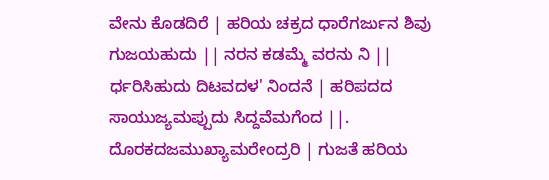ವೇನು ಕೊಡದಿರೆ | ಹರಿಯ ಚಕ್ರದ ಧಾರೆಗರ್ಜುನ ಶಿವು ಗುಜಯಹುದು || ನರನ ಕಡಮ್ಮೆ ವರನು ನಿ || ರ್ಧರಿಸಿಹುದು ದಿಟವದಳ' ನಿಂದನೆ | ಹರಿಪದದ ಸಾಯುಜ್ಯಮಪ್ಪುದು ಸಿದ್ದವೆಮಗೆಂದ ||. ದೊರಕದಜಮುಖ್ಯಾಮರೇಂದ್ರರಿ | ಗುಜತೆ ಹರಿಯ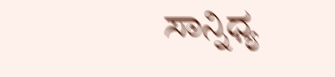ಸಾನ್ನಿಧ್ಯ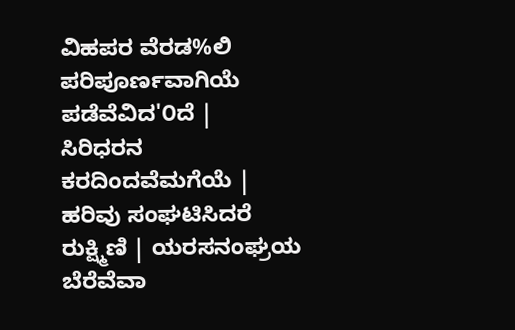ವಿಹಪರ ವೆರಡ%ಲಿ ಪರಿಪೂರ್ಣವಾಗಿಯೆ ಪಡೆವೆವಿದ'೦ದೆ | ಸಿರಿಧರನ ಕರದಿಂದವೆಮಗೆಯೆ | ಹರಿವು ಸಂಘಟಿಸಿದರೆ ರುಕ್ಷ್ಮಿಣಿ | ಯರಸನಂಘ್ರಯ ಬೆರೆವೆವಾ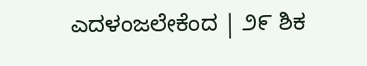ಎದಳಂಜಲೇಕೆಂದ | ೨೯ ಶಿಕ